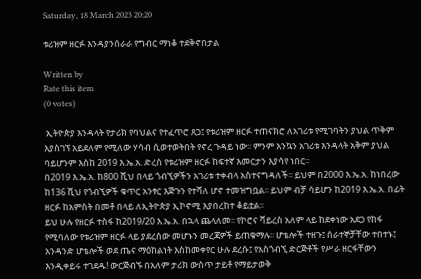Saturday, 18 March 2023 20:20

ቱሪዝም ዘርፉ እንዳያንሰራራ የግብር ማነቆ ተደቅኖበታል

Written by
Rate this item
(0 votes)

 ኢትዮጵያ እንዳላት የታሪክ የባህልና የተፈጥሮ ጸጋ፤ የቱሪዝም ዘርፉ ተጠናክሮ ለአገሪቱ የሚገባትን ያህል ጥቅም እያስገኘ አይደለም የሚለው ሃሳብ ሲወተወትበት የኖረ ጉዳይ ነው፡፡ ምንም እንኳን አገሪቱ እንዳላት አቅም ያህል ባይሆንም እስከ 2019 እ.ኤ.አ. ድረስ የቱሪዝም ዘርፉ ከፍተኛ እመርታን እያሳየ ነበር፡፡
በ2019 እ.ኤ.አ. ከ800 ሺህ በላይ ጎብኚዎችን አገሪቱ ተቀብላ አስተናግዳለች፡፡ ይህም በ2000 እ.ኤ.አ. ከነበረው ከ136 ሺህ የጎብኚዎች ቁጥር አንፃር እጅጉን የተሻለ ሆኖ ተመዝግቧል፡፡ ይህም ብቻ ሳይሆን ከ2019 እ.ኤ.አ. በፊት ዘርፉ ከአምስት በመቶ በላይ ለኢትዮጵያ ኢኮኖሚ እያበረከተ ቆይቷል፡፡
ይህ ሁሉ የዘርፉ ተስፋ ከ2019/20 እ.ኤ.አ. በኋላ ጨላለመ፡፡ የኮሮና ቫይረስ አለም ላይ ከደቀነው አደጋ የከፋ የሚባለው የቱሪዝም ዘርፉ ላይ ያደረሰው መሆኑን መረጃዎች ይጠቁማሉ፡፡ ሆቴሎች ተዘጉ፤ ሰራተኞቻቸው ተበተኑ፤ አንዳንድ ሆቴሎች ወደ ጤና ማዕከልነት እስከመቀየር ሁሉ ደረሱ፤ የአስጎብኚ ድርጅቶች የሥራ ዘርፋቸውን እንዲቀይሩ ተገደዱ! ውርጅብኙ በአለም ታሪክ ውስጥ ታይቶ የማይታወቅ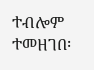ተብሎም ተመዘገበ፡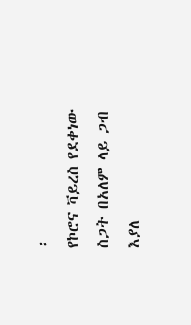፡
የኮሮና ቫይረስ የደቀነው ስጋት በአለም ላይ ጋብ እያለ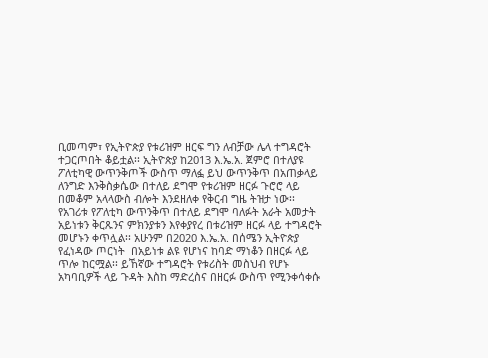ቢመጣም፣ የኢትዮጵያ የቱሪዝም ዘርፍ ግን ለብቻው ሌላ ተግዳሮት ተጋርጦበት ቆይቷል፡፡ ኢትዮጵያ ከ2013 እ.ኤ.አ. ጀምሮ በተለያዩ ፖለቲካዊ ውጥንቅጦች ውስጥ ማለፏ ይህ ውጥንቅጥ በአጠቃላይ ለንግድ እንቅስቃሴው በተለይ ደግሞ የቱሪዝም ዘርፉ ጉሮሮ ላይ በመቆም አላላውስ ብሎት እንደዘለቀ የቅርብ ግዜ ትዝታ ነው፡፡
የአገሪቱ የፖለቲካ ውጥንቅጥ በተለይ ደግሞ ባለፉት አራት አመታት አይነቱን ቅርጹንና ምክንያቱን እየቀያየረ በቱሪዝም ዘርፉ ላይ ተግዳሮት መሆኑን ቀጥሏል፡፡ አሁንም በ2020 እ.ኤ.አ. በሰሜን ኢትዮጵያ የፈነዳው ጦርነት  በአይነቱ ልዩ የሆነና ከባድ ማነቆን በዘርፉ ላይ ጥሎ ከርሟል፡፡ ይኸኛው ተግዳሮት የቱሪስት መስህብ የሆኑ አካባቢዎች ላይ ጉዳት እስከ ማድረስና በዘርፉ ውስጥ የሚንቀሳቀሱ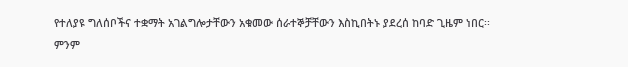የተለያዩ ግለሰቦችና ተቋማት አገልግሎታቸውን አቁመው ሰራተኞቻቸውን እስኪበትኑ ያደረሰ ከባድ ጊዜም ነበር፡፡
ምንም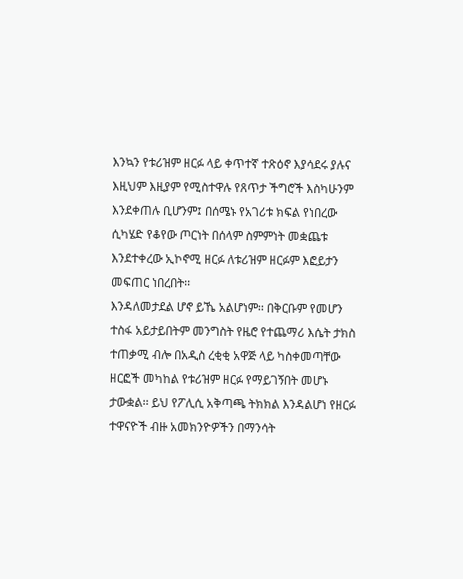እንኳን የቱሪዝም ዘርፉ ላይ ቀጥተኛ ተጽዕኖ እያሳደሩ ያሉና እዚህም እዚያም የሚስተዋሉ የጸጥታ ችግሮች እስካሁንም እንደቀጠሉ ቢሆንም፤ በሰሜኑ የአገሪቱ ክፍል የነበረው ሲካሄድ የቆየው ጦርነት በሰላም ስምምነት መቋጨቱ እንደተቀረው ኢኮኖሚ ዘርፉ ለቱሪዝም ዘርፉም እፎይታን መፍጠር ነበረበት፡፡
እንዳለመታደል ሆኖ ይኼ አልሆነም፡፡ በቅርቡም የመሆን ተስፋ አይታይበትም መንግስት የዜሮ የተጨማሪ እሴት ታክስ ተጠቃሚ ብሎ በአዲስ ረቂቂ አዋጅ ላይ ካስቀመጣቸው ዘርፎች መካከል የቱሪዝም ዘርፉ የማይገኝበት መሆኑ ታውቋል፡፡ ይህ የፖሊሲ አቅጣጫ ትክክል እንዳልሆነ የዘርፉ ተዋናዮች ብዙ አመክንዮዎችን በማንሳት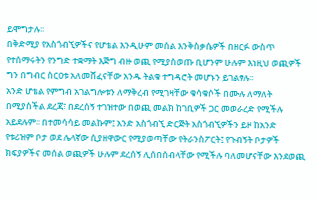ይሞግታሉ፡፡
በቅድሚያ የአስጎብኚዎችና የሆቴል እንዲሁም መሰል እንቅስቃሴዎች በዘርፉ ውስጥ የተሰማሩትን የንግድ ተቋማት እጅግ ብዙ ወጪ የሚያስወጡ ቢሆንም ሁሉም እነዚህ ወጪዎች ግን በግብር ስርዐቱ አለመሸፈናቸው አንዱ ትልቁ ተግዳሮት መሆኑን ይገልፃሉ፡፡
አንድ ሆቴል የምግብ አገልግሎቱን ለማቅረብ የሚገዛቸው ቁሳቁሶች በሙሉ ለማለት በሚያስችል ደረጃ፣ በደረሰኝ ተገዝተው በወጪ መልክ ከገቢዎች ጋር መወራረድ የሚችሉ አይደሉም፡፡ በተመሳሳይ መልኩም፤ አንድ አስጎብኚ ድርጅት አስጎብኚዎችን ይዞ ከአንድ የቱሪዝም ቦታ ወደ ሌላኛው ሲያዘዋውር የሚያወጣቸው የትራንስፖርት፤ የጉብኝት ቦታዎች ክፍያዎችና መሰል ወጪዎች ሁሉም ደረሰኝ ሊሰበሰብላቸው የሚችሉ ባለመሆናቸው እንደወጪ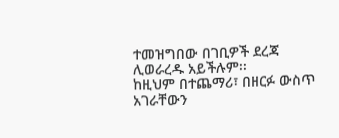ተመዝግበው በገቢዎች ደረጃ ሊወራረዱ አይችሉም፡፡
ከዚህም በተጨማሪ፣ በዘርፉ ውስጥ አገራቸውን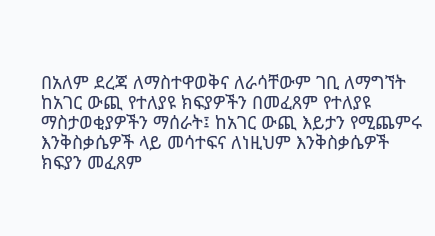በአለም ደረጃ ለማስተዋወቅና ለራሳቸውም ገቢ ለማግኘት ከአገር ውጪ የተለያዩ ክፍያዎችን በመፈጸም የተለያዩ ማስታወቂያዎችን ማሰራት፤ ከአገር ውጪ እይታን የሚጨምሩ እንቅስቃሴዎች ላይ መሳተፍና ለነዚህም እንቅስቃሴዎች ክፍያን መፈጸም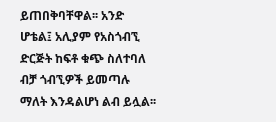ይጠበቅባቸዋል፡፡ አንድ ሆቴል፤ አሊያም የአስጎብኚ ድርጅት ከፍቶ ቁጭ ስለተባለ ብቻ ጎብኚዎች ይመጣሉ ማለት እንዳልሆነ ልብ ይሏል፡፡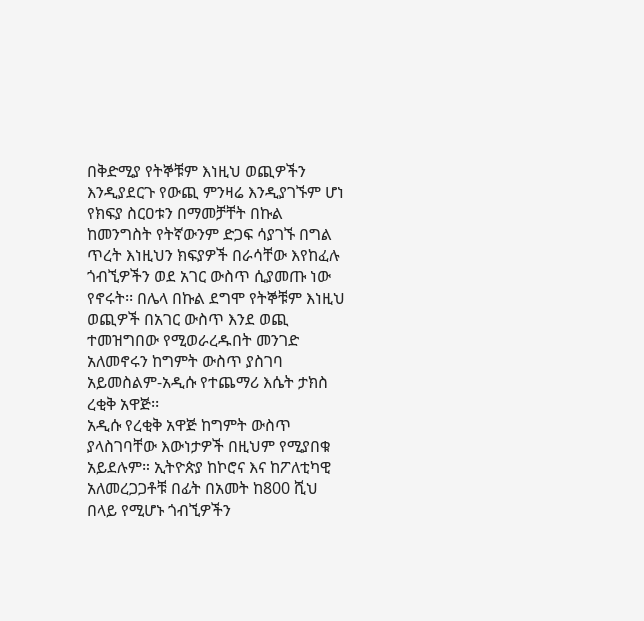በቅድሚያ የትኞቹም እነዚህ ወጪዎችን እንዲያደርጉ የውጪ ምንዛሬ እንዲያገኙም ሆነ የክፍያ ስርዐቱን በማመቻቸት በኩል ከመንግስት የትኛውንም ድጋፍ ሳያገኙ በግል ጥረት እነዚህን ክፍያዎች በራሳቸው እየከፈሉ ጎብኚዎችን ወደ አገር ውስጥ ሲያመጡ ነው የኖሩት፡፡ በሌላ በኩል ደግሞ የትኞቹም እነዚህ ወጪዎች በአገር ውስጥ እንደ ወጪ ተመዝግበው የሚወራረዱበት መንገድ አለመኖሩን ከግምት ውስጥ ያስገባ አይመስልም-አዲሱ የተጨማሪ እሴት ታክስ ረቂቅ አዋጅ፡፡
አዲሱ የረቂቅ አዋጅ ከግምት ውስጥ ያላስገባቸው እውነታዎች በዚህም የሚያበቁ አይደሉም። ኢትዮጵያ ከኮሮና እና ከፖለቲካዊ አለመረጋጋቶቹ በፊት በአመት ከ800 ሺህ በላይ የሚሆኑ ጎብኚዎችን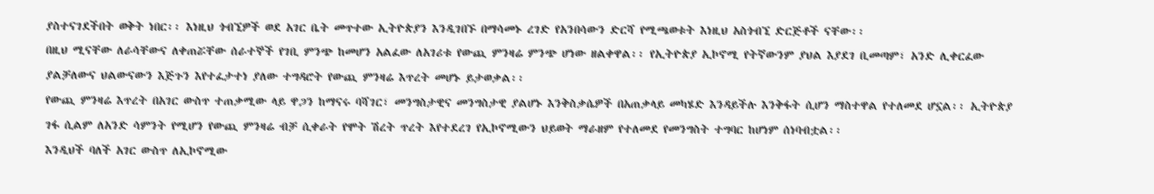ያስተናገደችበት ወቅት ነበር፡፡ እነዚህ ጎብኚዎች ወደ አገር ቤት መጥተው ኢትዮጵያን እንዲገበኙ በማሳመኑ ረገድ የአንበሳውን ድርሻ የሚጫወቱት እነዚህ አስጎብኚ ድርጅቶች ናቸው፡፡
በዚህ ሚናቸው ለራሳቸውና ለቀጠሯቸው ሰራተኞች የገቢ ምንጭ ከመሆን አልፈው ለአገሪቱ የውጪ ምንዛሬ ምንጭ ሆነው ዘልቀዋል፡፡ የኢትዮጵያ ኢኮኖሚ የትኛውንም ያህል እያደገ ቢመጣም፣ አንድ ሊቀርፈው ያልቻለውና ህልውናውን እጅጉን እየተፈታተነ ያለው ተግዳሮት የውጪ ምንዛሬ እጥረት መሆኑ ይታወቃል፡፡
የውጪ ምንዛሬ እጥረት በአገር ውስጥ ተጠቃሚው ላይ ዋጋን ከማናሩ ባሻገር፣ መንግስታዊና መንግስታዊ ያልሆኑ እንቅስቃሴዎች በአጠቃላይ መካሄድ እንዳይችሉ እንቅፋት ሲሆን ማስተዋል የተለመደ ሆኗል፡፡ ኢትዮጵያ ገፋ ሲልም ለአንድ ሳምንት የሚሆን የውጪ ምንዛሬ ብቻ ሲቀራት የሞት ሽረት ጥረት እየተደረገ የኢኮኖሚውን ህይወት ማራዘም የተለመደ የመንግስት ተግባር ከሆነም ሰነባብቷል፡፡
እንዲህች ባለች አገር ውስጥ ለኢኮኖሚው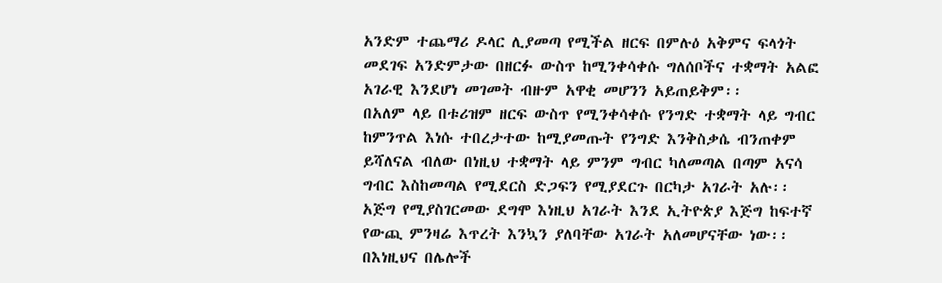አንድም ተጨማሪ ዶላር ሊያመጣ የሚችል ዘርፍ በምሉዕ አቅምና ፍላጎት መደገፍ አንድምታው በዘርፉ ውስጥ ከሚንቀሳቀሱ ግለሰቦችና ተቋማት አልፎ አገራዊ እንደሆነ መገመት ብዙም አዋቂ መሆንን አይጠይቅም፡፡
በአለም ላይ በቱሪዝም ዘርፍ ውስጥ የሚንቀሳቀሱ የንግድ ተቋማት ላይ ግብር ከምንጥል እነሱ ተበረታተው ከሚያመጡት የንግድ እንቅስቃሴ ብንጠቀም ይሻለናል ብለው በነዚህ ተቋማት ላይ ምንም ግብር ካለመጣል በጣም አናሳ ግብር እስከመጣል የሚደርስ ድጋፍን የሚያደርጉ በርካታ አገራት አሉ፡፡ አጅግ የሚያስገርመው ደግሞ እነዚህ አገራት እንደ ኢትዮጵያ እጅግ ከፍተኛ የውጪ ምንዛሬ እጥረት እንኳን ያለባቸው አገራት አለመሆናቸው ነው፡፡
በእነዚህና በሌሎች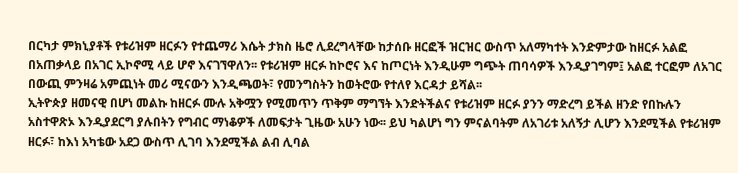በርካታ ምክኒያቶች የቱሪዝም ዘርፉን የተጨማሪ እሴት ታክስ ዜሮ ሊደረግላቸው ከታሰቡ ዘርፎች ዝርዝር ውስጥ አለማካተት እንድምታው ከዘርፉ አልፎ በአጠቃላይ በአገር ኢኮኖሚ ላይ ሆኖ እናገኘዋለን፡፡ የቱሪዝም ዘርፉ ከኮሮና እና ከጦርነት እንዲሁም ግጭት ጠባሳዎች እንዲያገግም፤ አልፎ ተርፎም ለአገር በውጪ ምንዛሬ አምጪነት መሪ ሚናውን እንዲጫወት፣ የመንግስትን ከወትሮው የተለየ እርዳታ ይሻል፡፡
ኢትዮጵያ ዘመናዊ በሆነ መልኩ ከዘርፉ ሙሉ አቅሟን የሚመጥን ጥቅም ማግኘት እንድትችልና የቱሪዝም ዘርፉ ያንን ማድረግ ይችል ዘንድ የበኩሉን አስተዋጽኦ እንዲያደርግ ያሉበትን የግብር ማነቆዎች ለመፍታት ጊዜው አሁን ነው፡፡ ይህ ካልሆነ ግን ምናልባትም ለአገሪቱ አለኝታ ሊሆን እንደሚችል የቱሪዝም ዘርፉ፣ ከእነ አካቴው አደጋ ውስጥ ሊገባ እንደሚችል ልብ ሊባል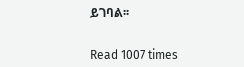ይገባል፡፡


Read 1007 times